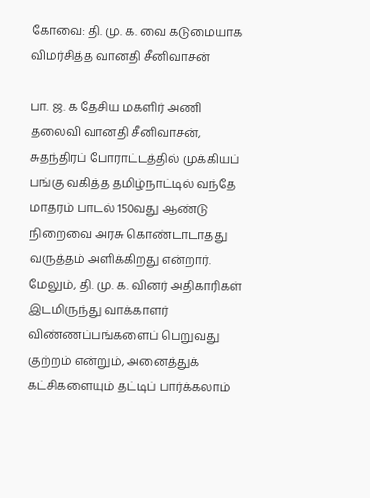கோவை: தி. மு. க. வை கடுமையாக விமர்சித்த வானதி சீனிவாசன்

பா. ஜ. க தேசிய மகளிர் அணி தலைவி வானதி சீனிவாசன், சுதந்திரப் போராட்டத்தில் முக்கியப் பங்கு வகித்த தமிழ்நாட்டில் வந்தே மாதரம் பாடல் 150வது ஆண்டு நிறைவை அரசு கொண்டாடாதது வருத்தம் அளிக்கிறது என்றார். மேலும், தி. மு. க. வினர் அதிகாரிகள் இடமிருந்து வாக்காளர் விண்ணப்பங்களைப் பெறுவது குற்றம் என்றும், அனைத்துக் கட்சிகளையும் தட்டிப் பார்க்கலாம்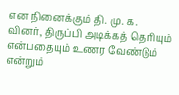என நினைக்கும் தி. மு. க. வினர், திருப்பி அடிக்கத் தெரியும் என்பதையும் உணர வேண்டும் என்றும்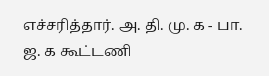எச்சரித்தார். அ. தி. மு. க - பா. ஜ. க கூட்டணி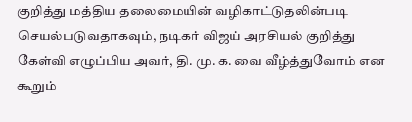குறித்து மத்திய தலைமையின் வழிகாட்டுதலின்படி செயல்படுவதாகவும், நடிகர் விஜய் அரசியல் குறித்து கேள்வி எழுப்பிய அவர், தி. மு. க. வை வீழ்த்துவோம் என கூறும்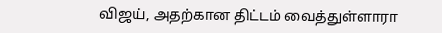விஜய், அதற்கான திட்டம் வைத்துள்ளாரா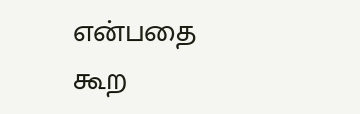என்பதை கூற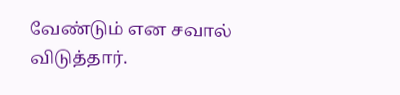வேண்டும் என சவால் விடுத்தார்.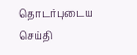தொடர்புடைய செய்தி